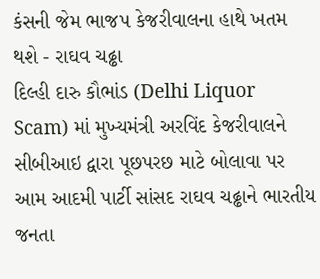કંસની જેમ ભાજપ કેજરીવાલના હાથે ખતમ થશે - રાઘવ ચઢ્ઢા
દિલ્હી દારુ કૌભાંડ (Delhi Liquor Scam) માં મુખ્યમંત્રી અરવિંદ કેજરીવાલને સીબીઆઇ દ્વારા પૂછપરછ માટે બોલાવા પર આમ આદમી પાર્ટી સાંસદ રાઘવ ચઢ્ઢાને ભારતીય જનતા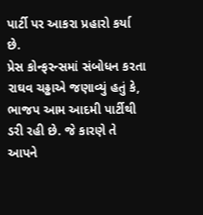પાર્ટી પર આકરા પ્રહારો કર્યા છે.
પ્રેસ કોન્ફરન્સમાં સંબોધન કરતા રાઘવ ચઢ્ઢાએ જણાવ્યું હતું કે, ભાજપ આમ આદમી પાર્ટીથી ડરી રહી છે. જે કારણે તે આપને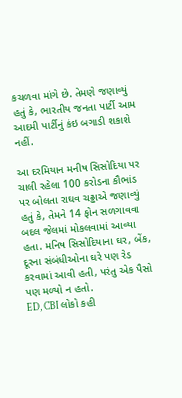કચળવા માંગે છે. તેમણે જણાવ્યું હતું કે, ભારતીય જનતા પાર્ટી આમ આદમી પાર્ટીનું કંઇ બગાડી શકાશે નહીં.

આ દરમિયાન મનીષ સિસોદિયા પર ચાલી રહેલા 100 કરોડના કૌભાંડ પર બોલતા રાઘવ ચઢ્ઢાએ જણાવ્યું હતું કે, તેમને 14 ફોન સળગાવવા બદલ જેલમાં મોકલવામાં આવ્યા હતા. મનિષ સિસોદિયાના ઘર, બેંક, દૂરના સંબંધીઓના ઘરે પણ રેડ કરવામાં આવી હતી, પરંતુ એક પૈસો પણ મળ્યો ન હતો.
ED, CBI લોકો કહી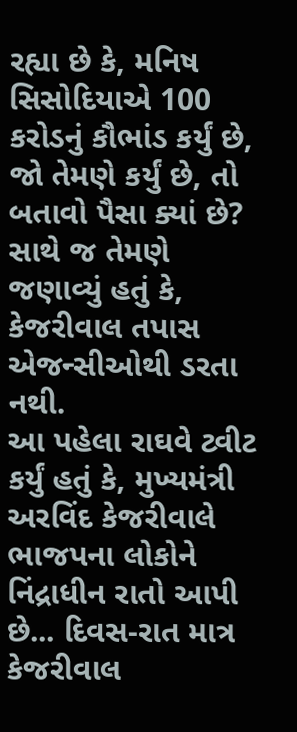રહ્યા છે કે, મનિષ સિસોદિયાએ 100 કરોડનું કૌભાંડ કર્યું છે, જો તેમણે કર્યું છે, તો બતાવો પૈસા ક્યાં છે? સાથે જ તેમણે જણાવ્યું હતું કે, કેજરીવાલ તપાસ એજન્સીઓથી ડરતા નથી.
આ પહેલા રાઘવે ટ્વીટ કર્યું હતું કે, મુખ્યમંત્રી અરવિંદ કેજરીવાલે ભાજપના લોકોને નિંદ્રાધીન રાતો આપી છે... દિવસ-રાત માત્ર કેજરીવાલ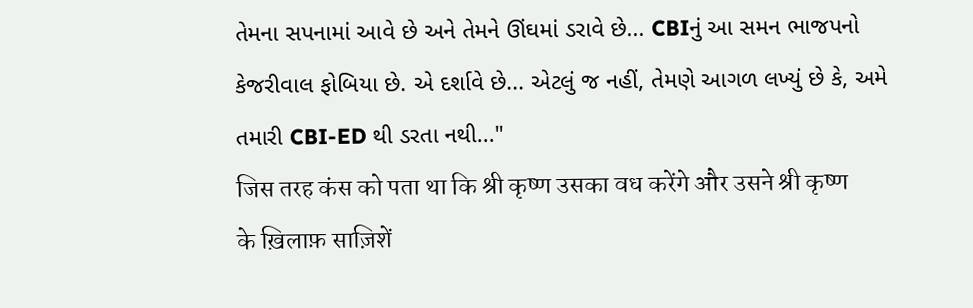તેમના સપનામાં આવે છે અને તેમને ઊંઘમાં ડરાવે છે... CBIનું આ સમન ભાજપનો કેજરીવાલ ફોબિયા છે. એ દર્શાવે છે... એટલું જ નહીં, તેમણે આગળ લખ્યું છે કે, અમે તમારી CBI-ED થી ડરતા નથી..."
जिस तरह कंस को पता था कि श्री कृष्ण उसका वध करेंगे और उसने श्री कृष्ण के ख़िलाफ़ साज़िशें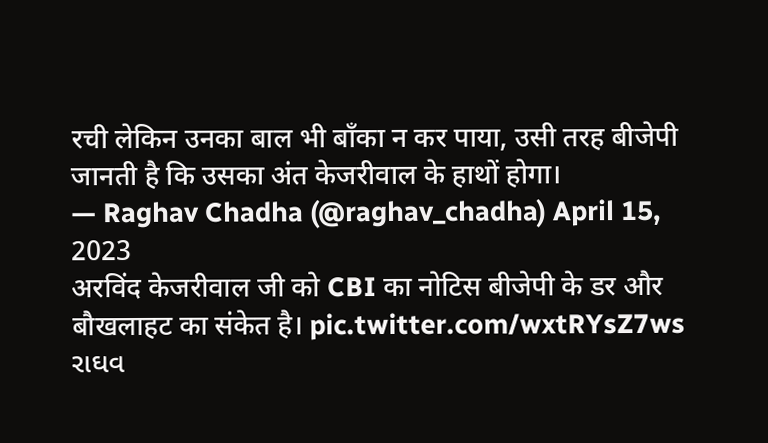रची लेकिन उनका बाल भी बाँका न कर पाया, उसी तरह बीजेपी जानती है कि उसका अंत केजरीवाल के हाथों होगा।
— Raghav Chadha (@raghav_chadha) April 15, 2023
अरविंद केजरीवाल जी को CBI का नोटिस बीजेपी के डर और बौखलाहट का संकेत है। pic.twitter.com/wxtRYsZ7ws
રાઘવ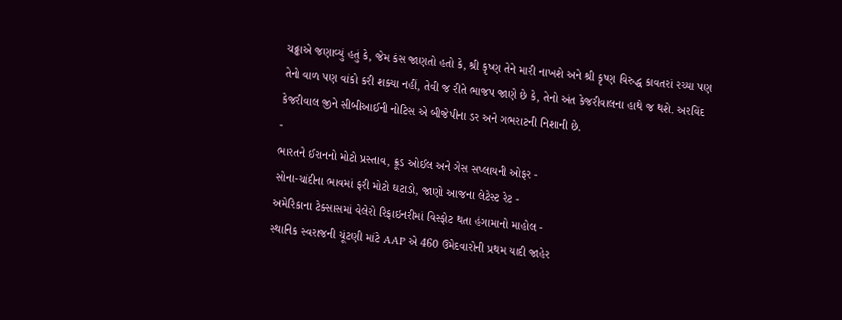ચઢ્ઢાએ જણાવ્યું હતું કે, જેમ કંસ જાણતો હતો કે, શ્રી કૃષ્ણ તેને મારી નાખશે અને શ્રી કૃષ્ણ વિરુદ્ધ કાવતરાં રચ્યા પણ તેનો વાળ પણ વાંકો કરી શક્યા નહીં, તેવી જ રીતે ભાજપ જાણે છે કે, તેનો અંત કેજરીવાલના હાથે જ થશે. અરવિંદ કેજરીવાલ જીને સીબીઆઈની નોટિસ એ બીજેપીના ડર અને ગભરાટની નિશાની છે.
-
ભારતને ઈરાનનો મોટો પ્રસ્તાવ, ક્રૂડ ઓઈલ અને ગેસ સપ્લાયની ઓફર -
સોના-ચાંદીના ભાવમાં ફરી મોટો ઘટાડો, જાણો આજના લેટેસ્ટ રેટ -
અમેરિકાના ટેક્સાસમાં વેલેરો રિફાઇનરીમાં વિસ્ફોટ થતા હંગામાનો માહોલ -
સ્થાનિક સ્વરાજની ચૂંટણી માંટે AAP એ 460 ઉમેદવારોની પ્રથમ યાદી જાહેર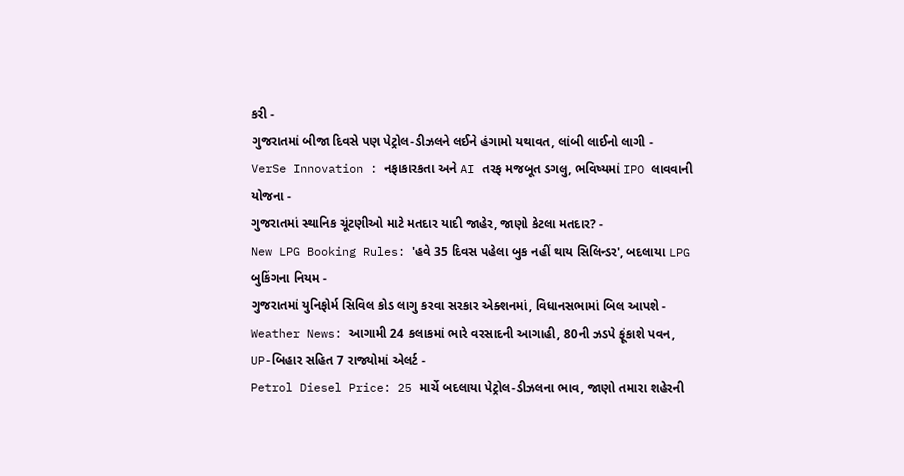કરી -
ગુજરાતમાં બીજા દિવસે પણ પેટ્રોલ-ડીઝલને લઈને હંગામો યથાવત, લાંબી લાઈનો લાગી -
VerSe Innovation : નફાકારકતા અને AI તરફ મજબૂત ડગલુ, ભવિષ્યમાં IPO લાવવાની યોજના -
ગુજરાતમાં સ્થાનિક ચૂંટણીઓ માટે મતદાર યાદી જાહેર, જાણો કેટલા મતદાર? -
New LPG Booking Rules: 'હવે 35 દિવસ પહેલા બુક નહીં થાય સિલિન્ડર', બદલાયા LPG બુકિંગના નિયમ -
ગુજરાતમાં યુનિફોર્મ સિવિલ કોડ લાગુ કરવા સરકાર એક્શનમાં, વિધાનસભામાં બિલ આપશે -
Weather News: આગામી 24 કલાકમાં ભારે વરસાદની આગાહી, 80ની ઝડપે ફૂંકાશે પવન, UP-બિહાર સહિત 7 રાજ્યોમાં એલર્ટ -
Petrol Diesel Price: 25 માર્ચે બદલાયા પેટ્રોલ-ડીઝલના ભાવ, જાણો તમારા શહેરની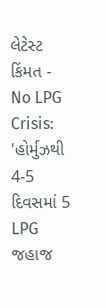લેટેસ્ટ કિંમત -
No LPG Crisis: 'હોર્મુઝથી 4-5 દિવસમાં 5 LPG જહાજ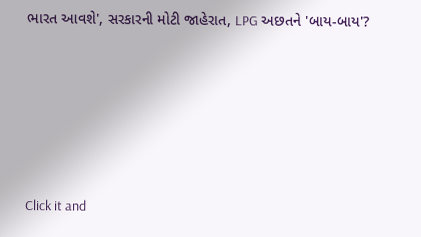ભારત આવશે', સરકારની મોટી જાહેરાત, LPG અછતને 'બાય-બાય'?








Click it and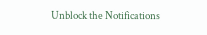Unblock the Notifications